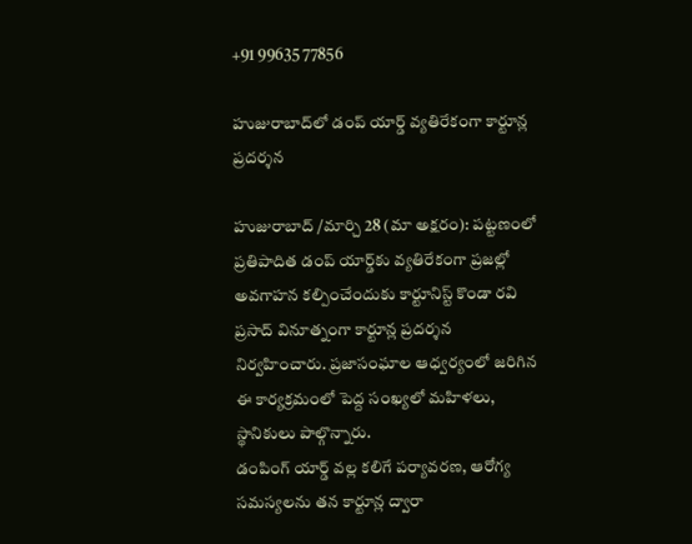+91 99635 77856

హుజురాబాద్‌లో డంప్ యార్డ్ వ్యతిరేకంగా కార్టూన్ల ప్రదర్శన

హుజురాబాద్ /మార్చి 28 (మా అక్షరం): పట్టణంలో ప్రతిపాదిత డంప్ యార్డ్‌కు వ్యతిరేకంగా ప్రజల్లో అవగాహన కల్పించేందుకు కార్టూనిస్ట్ కొండా రవి ప్రసాద్ వినూత్నంగా కార్టూన్ల ప్రదర్శన నిర్వహించారు. ప్రజాసంఘాల ఆధ్వర్యంలో జరిగిన ఈ కార్యక్రమంలో పెద్ద సంఖ్యలో మహిళలు, స్థానికులు పాల్గొన్నారు.
డంపింగ్ యార్డ్ వల్ల కలిగే పర్యావరణ, ఆరోగ్య సమస్యలను తన కార్టూన్ల ద్వారా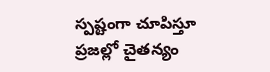స్పష్టంగా చూపిస్తూ ప్రజల్లో చైతన్యం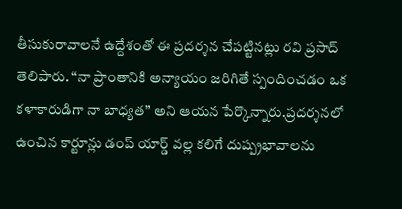తీసుకురావాలనే ఉద్దేశంతో ఈ ప్రదర్శన చేపట్టినట్లు రవి ప్రసాద్ తెలిపారు. “నా ప్రాంతానికి అన్యాయం జరిగితే స్పందించడం ఒక కళాకారుడిగా నా బాధ్యత” అని ఆయన పేర్కొన్నారు.ప్రదర్శనలో ఉంచిన కార్టూన్లు డంప్ యార్డ్ వల్ల కలిగే దుష్ప్రభావాలను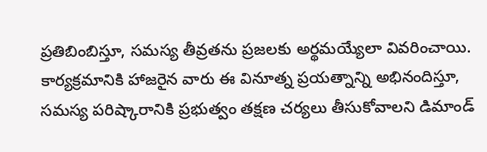ప్రతిబింబిస్తూ, సమస్య తీవ్రతను ప్రజలకు అర్థమయ్యేలా వివరించాయి. కార్యక్రమానికి హాజరైన వారు ఈ వినూత్న ప్రయత్నాన్ని అభినందిస్తూ, సమస్య పరిష్కారానికి ప్రభుత్వం తక్షణ చర్యలు తీసుకోవాలని డిమాండ్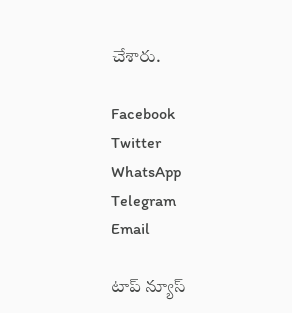చేశారు.

Facebook
Twitter
WhatsApp
Telegram
Email

టాప్ న్యూస్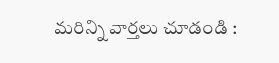మరిన్ని వార్తలు చూడండి :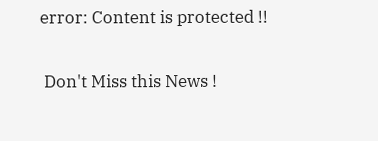error: Content is protected !!

 Don't Miss this News !